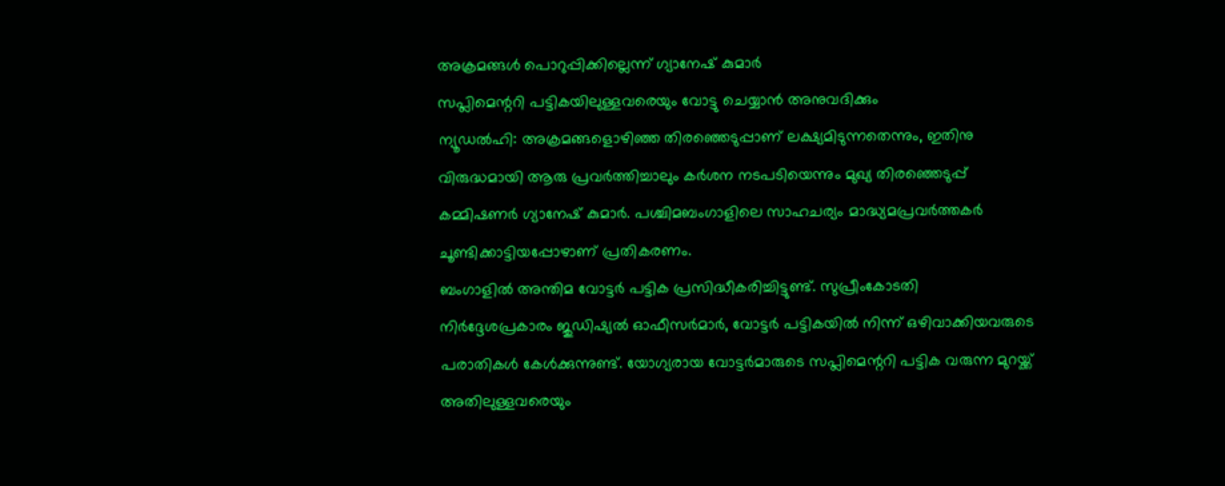അക്രമങ്ങൾ പൊറുപ്പിക്കില്ലെന്ന് ഗ്യാനേഷ് കുമാർ
സപ്ലിമെന്ററി പട്ടികയിലുള്ളവരെയും വോട്ടു ചെയ്യാൻ അനുവദിക്കും
ന്യൂഡൽഹി: അക്രമങ്ങളൊഴിഞ്ഞ തിരഞ്ഞെടുപ്പാണ് ലക്ഷ്യമിടുന്നതെന്നും, ഇതിനു വിരുദ്ധമായി ആരു പ്രവർത്തിച്ചാലും കർശന നടപടിയെന്നും മുഖ്യ തിരഞ്ഞെടുപ്പ് കമ്മിഷണർ ഗ്യാനേഷ് കുമാർ. പശ്ചിമബംഗാളിലെ സാഹചര്യം മാദ്ധ്യമപ്രവർത്തകർ ചൂണ്ടിക്കാട്ടിയപ്പോഴാണ് പ്രതികരണം.
ബംഗാളിൽ അന്തിമ വോട്ടർ പട്ടിക പ്രസിദ്ധീകരിച്ചിട്ടുണ്ട്. സുപ്രീംകോടതി നിർദ്ദേശപ്രകാരം ജുഡിഷ്യൽ ഓഫീസർമാർ, വോട്ടർ പട്ടികയിൽ നിന്ന് ഒഴിവാക്കിയവരുടെ പരാതികൾ കേൾക്കുന്നുണ്ട്. യോഗ്യരായ വോട്ടർമാരുടെ സപ്ലിമെന്ററി പട്ടിക വരുന്ന മുറയ്ക്ക് അതിലുള്ളവരെയും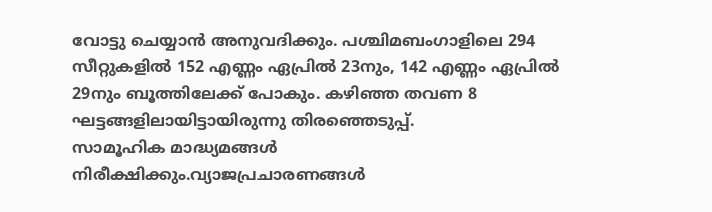വോട്ടു ചെയ്യാൻ അനുവദിക്കും. പശ്ചിമബംഗാളിലെ 294 സീറ്റുകളിൽ 152 എണ്ണം ഏപ്രിൽ 23നും, 142 എണ്ണം ഏപ്രിൽ 29നും ബൂത്തിലേക്ക് പോകും. കഴിഞ്ഞ തവണ 8 ഘട്ടങ്ങളിലായിട്ടായിരുന്നു തിരഞ്ഞെടുപ്പ്.
സാമൂഹിക മാദ്ധ്യമങ്ങൾ നിരീക്ഷിക്കും.വ്യാജപ്രചാരണങ്ങൾ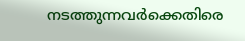നടത്തുന്നവർക്കെതിരെ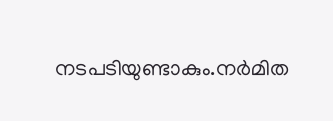നടപടിയുണ്ടാകും.നർമിത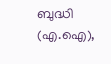ബുദ്ധി (എ.ഐ),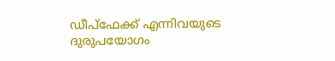ഡീപ്ഫേക്ക് എന്നിവയുടെ ദുരുപയോഗം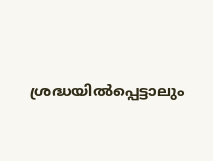ശ്രദ്ധയിൽപ്പെട്ടാലും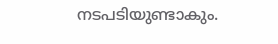നടപടിയുണ്ടാകും.